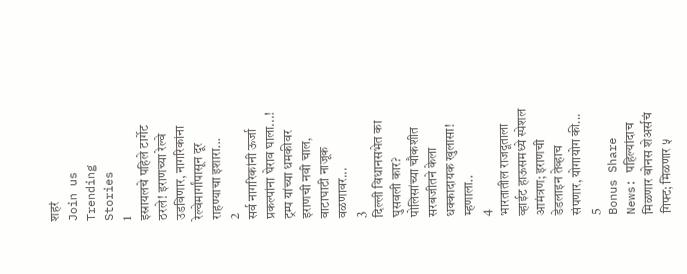शहरं
Join us
Trending Stories
1
इस्रायलचे पहिले टार्गेट ठरले! इराणच्या रेल्वे उडविणार, नागरिकांना रेल्वेमार्गांपासून दूर राहण्याचा इशारा...
2
सर्व नागरिकांनी ऊर्जा प्रकल्पांना घेराव घाला...! ट्रम्प यांच्या धमकीवर इराणची नवी चाल, वाटाघाटी नाजूक वळणावर...
3
दिल्ली विधानसभेत का घुसवली कार? पोलिसांच्या चौकशीत सरबजीतने केला धक्कादायक खुलासा! म्हणाला..
4
भारतातील राजदूताला व्हाईट हाऊसमध्ये स्पेशल आमंत्रण; इराणची डेडलाइन तेव्हाच संपणार, योगायोग की...
5
Bonus Share News: पहिल्यांदाच मिळणार बोनस शेअर्सचं गिफ्ट; मिळणार ५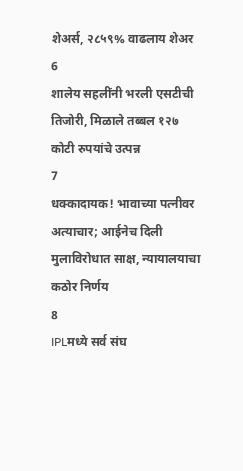शेअर्स, २८५९% वाढलाय शेअर
6
शालेय सहलींनी भरली एसटीची तिजोरी, मिळाले तब्बल १२७ कोटी रुपयांचे उत्पन्न
7
धक्कादायक! भावाच्या पत्नीवर अत्याचार; आईनेच दिली मुलाविरोधात साक्ष, न्यायालयाचा कठोर निर्णय
8
IPLमध्ये सर्व संघ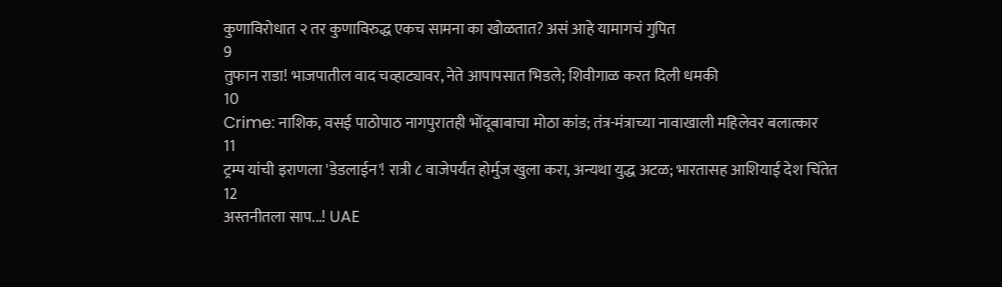कुणाविरोधात २ तर कुणाविरुद्ध एकच सामना का खोळतात? असं आहे यामागचं गुपित
9
तुफान राडा! भाजपातील वाद चव्हाट्यावर, नेते आपापसात भिडले; शिवीगाळ करत दिली धमकी
10
Crime: नाशिक, वसई पाठोपाठ नागपुरातही भोंदूबाबाचा मोठा कांड; तंत्र-मंत्राच्या नावाखाली महिलेवर बलात्कार
11
ट्रम्प यांची इराणला 'डेडलाईन'! रात्री ८ वाजेपर्यंत होर्मुज खुला करा, अन्यथा युद्ध अटळ; भारतासह आशियाई देश चिंतेत
12
अस्तनीतला साप...! UAE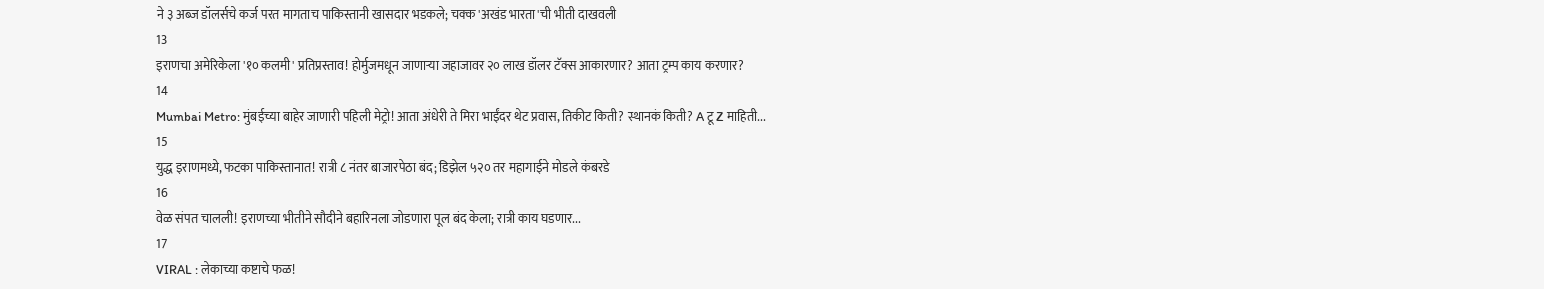ने ३ अब्ज डॉलर्सचे कर्ज परत मागताच पाकिस्तानी खासदार भडकले; चक्क 'अखंड भारता'ची भीती दाखवली
13
इराणचा अमेरिकेला '१० कलमी' प्रतिप्रस्ताव! होर्मुजमधून जाणाऱ्या जहाजावर २० लाख डॉलर टॅक्स आकारणार? आता ट्रम्प काय करणार?
14
Mumbai Metro: मुंबईच्या बाहेर जाणारी पहिली मेट्रो! आता अंधेरी ते मिरा भाईंदर थेट प्रवास, तिकीट किती? स्थानकं किती? A टू Z माहिती...
15
युद्ध इराणमध्ये, फटका पाकिस्तानात! रात्री ८ नंतर बाजारपेठा बंद; डिझेल ५२० तर महागाईने मोडले कंबरडे
16
वेळ संपत चालली! इराणच्या भीतीने सौदीने बहारिनला जोडणारा पूल बंद केला; रात्री काय घडणार...
17
VIRAL : लेकाच्या कष्टाचे फळ!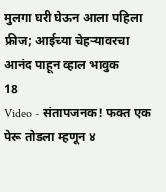मुलगा घरी घेऊन आला पहिला फ्रीज; आईच्या चेहऱ्यावरचा आनंद पाहून व्हाल भावुक
18
Video - संतापजनक! फक्त एक पेरू तोडला म्हणून ४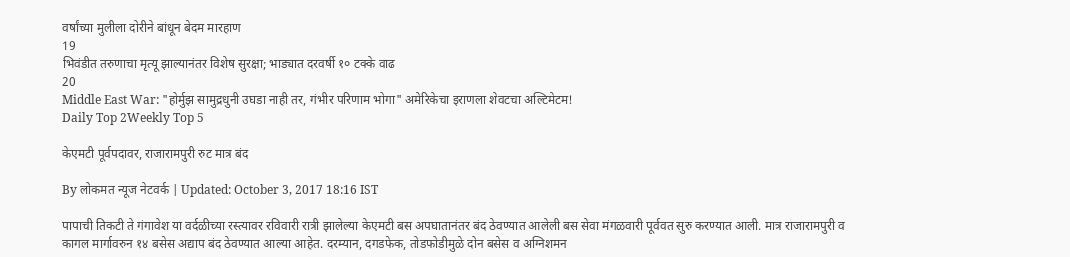वर्षांच्या मुलीला दोरीने बांधून बेदम मारहाण
19
भिवंडीत तरुणाचा मृत्यू झाल्यानंतर विशेष सुरक्षा; भाड्यात दरवर्षी १० टक्के वाढ
20
Middle East War: "होर्मुझ सामुद्रधुनी उघडा नाही तर, गंभीर परिणाम भोगा" अमेरिकेचा इराणला शेवटचा अल्टिमेटम!
Daily Top 2Weekly Top 5

केएमटी पूर्वपदावर, राजारामपुरी रुट मात्र बंद

By लोकमत न्यूज नेटवर्क | Updated: October 3, 2017 18:16 IST

पापाची तिकटी ते गंगावेश या वर्दळीच्या रस्त्यावर रविवारी रात्री झालेल्या केएमटी बस अपघातानंतर बंद ठेवण्यात आलेली बस सेवा मंगळवारी पूर्ववत सुरु करण्यात आली. मात्र राजारामपुरी व कागल मार्गावरुन १४ बसेस अद्याप बंद ठेवण्यात आल्या आहेत. दरम्यान, दगडफेक, तोडफोडीमुळे दोन बसेस व अग्निशमन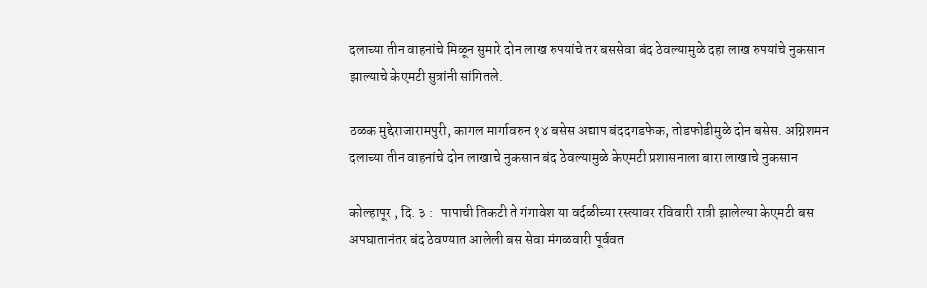दलाच्या तीन वाहनांचे मिळून सुमारे दोन लाख रुपयांचे तर बससेवा बंद ठेवल्यामुळे दहा लाख रुपयांचे नुकसान झाल्याचे केएमटी सुत्रांनी सांगितले.

ठळक मुद्देराजारामपुरी, कागल मार्गावरुन १४ बसेस अद्याप बंददगडफेक, तोडफोडीमुळे दोन बसेस. अग्निशमन दलाच्या तीन वाहनांचे दोन लाखाचे नुकसान बंद ठेवल्यामुळे केएमटी प्रशासनाला बारा लाखाचे नुकसान

कोल्हापूर , दि. ३ :   पापाची तिकटी ते गंगावेश या वर्दळीच्या रस्त्यावर रविवारी रात्री झालेल्या केएमटी बस अपघातानंतर बंद ठेवण्यात आलेली बस सेवा मंगळवारी पूर्ववत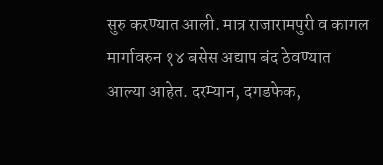सुरु करण्यात आली. मात्र राजारामपुरी व कागल मार्गावरुन १४ बसेस अद्याप बंद ठेवण्यात आल्या आहेत. दरम्यान, दगडफेक,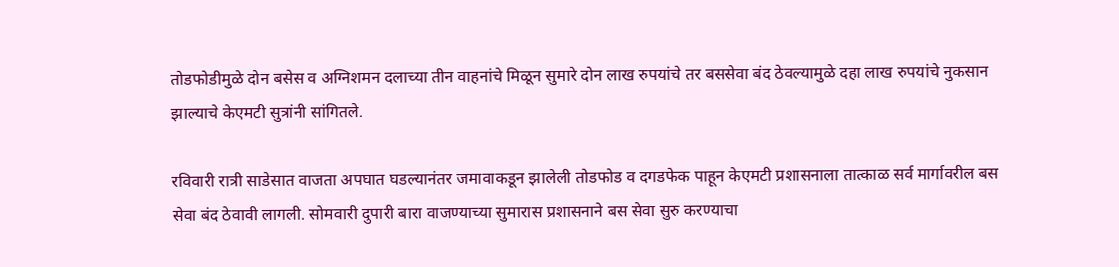तोडफोडीमुळे दोन बसेस व अग्निशमन दलाच्या तीन वाहनांचे मिळून सुमारे दोन लाख रुपयांचे तर बससेवा बंद ठेवल्यामुळे दहा लाख रुपयांचे नुकसान झाल्याचे केएमटी सुत्रांनी सांगितले.

रविवारी रात्री साडेसात वाजता अपघात घडल्यानंतर जमावाकडून झालेली तोडफोड व दगडफेक पाहून केएमटी प्रशासनाला तात्काळ सर्व मार्गावरील बस सेवा बंद ठेवावी लागली. सोमवारी दुपारी बारा वाजण्याच्या सुमारास प्रशासनाने बस सेवा सुरु करण्याचा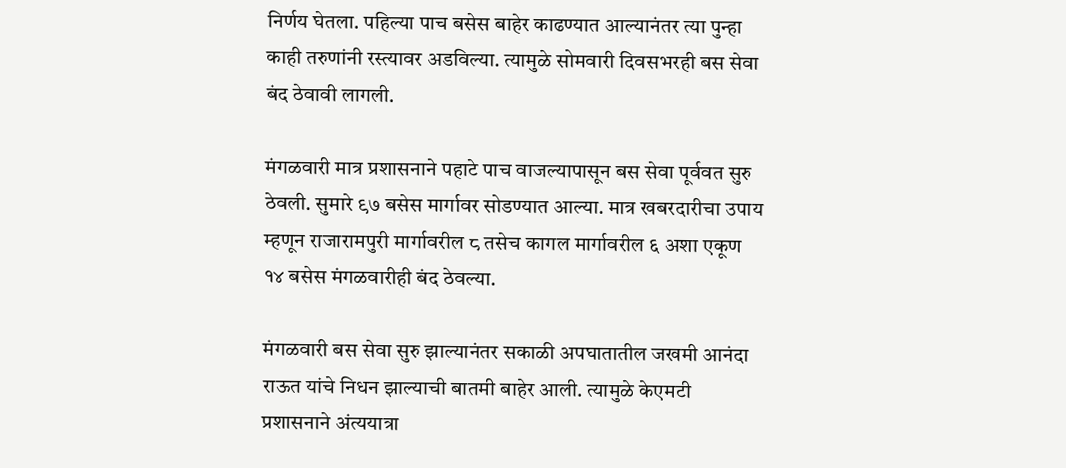निर्णय घेतला. पहिल्या पाच बसेस बाहेर काढण्यात आल्यानंतर त्या पुन्हा काही तरुणांनी रस्त्यावर अडविल्या. त्यामुळे सोमवारी दिवसभरही बस सेवा बंद ठेवावी लागली.

मंगळवारी मात्र प्रशासनाने पहाटे पाच वाजल्यापासून बस सेवा पूर्ववत सुरु ठेवली. सुमारे ९७ बसेस मार्गावर सोडण्यात आल्या. मात्र खबरदारीचा उपाय म्हणून राजारामपुरी मार्गावरील ८ तसेच कागल मार्गावरील ६ अशा एकूण १४ बसेस मंगळवारीही बंद ठेवल्या.

मंगळवारी बस सेवा सुरु झाल्यानंतर सकाळी अपघातातील जखमी आनंदा राऊत यांचे निधन झाल्याची बातमी बाहेर आली. त्यामुळे केएमटी प्रशासनाने अंत्ययात्रा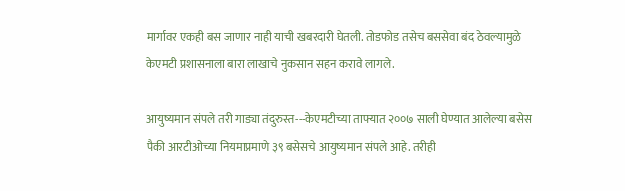मार्गावर एकही बस जाणार नाही याची खबरदारी घेतली. तोडफोड तसेच बससेवा बंद ठेवल्यामुळे केएमटी प्रशासनाला बारा लाखाचे नुकसान सहन करावे लागले.

आयुष्यमान संपले तरी गाड्या तंदुरुस्त---केएमटीच्या ताफ्यात २००७ साली घेण्यात आलेल्या बसेस पैकी आरटीओच्या नियमाप्रमाणे ३९ बसेसचे आयुष्यमान संपले आहे. तरीही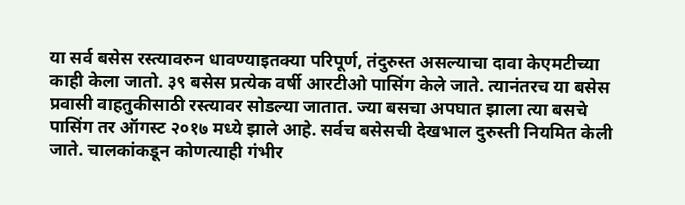या सर्व बसेस रस्त्यावरुन धावण्याइतक्या परिपूर्ण, तंदुरुस्त असल्याचा दावा केएमटीच्या काही केला जातो. ३९ बसेस प्रत्येक वर्षी आरटीओ पासिंग केले जाते. त्यानंतरच या बसेस प्रवासी वाहतुकीसाठी रस्त्यावर सोडल्या जातात. ज्या बसचा अपघात झाला त्या बसचे पासिंग तर ऑगस्ट २०१७ मध्ये झाले आहे. सर्वच बसेसची देखभाल दुरुस्ती नियमित केली जाते. चालकांकडून कोणत्याही गंभीर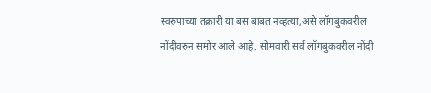स्वरुपाच्या तक्रारी या बस बाबत नव्हत्या,असे लॉगबुकवरील नोंदीवरुन समोर आले आहे. सोमवारी सर्व लॉगबुकवरील नोंदी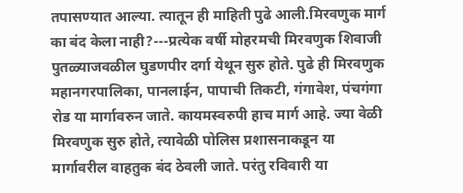तपासण्यात आल्या. त्यातून ही माहिती पुढे आली.मिरवणुक मार्ग का बंद केला नाही?---प्रत्येक वर्षी मोहरमची मिरवणुक शिवाजी पुतळ्याजवळील घुडणपीर दर्गा येथून सुरु होते. पुढे ही मिरवणुक महानगरपालिका, पानलाईन, पापाची तिकटी, गंगावेश, पंचगंगा रोड या मार्गावरुन जाते. कायमस्वरुपी हाच मार्ग आहे. ज्या वेळी मिरवणुक सुरु होते, त्यावेळी पोलिस प्रशासनाकडून या मार्गावरील वाहतुक बंद ठेवली जाते. परंतु रविवारी या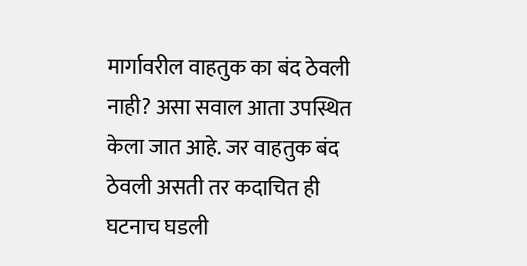मार्गावरील वाहतुक का बंद ठेवली नाही? असा सवाल आता उपस्थित केला जात आहे. जर वाहतुक बंद ठेवली असती तर कदाचित ही घटनाच घडली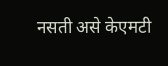नसती असे केएमटी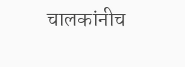चालकांनीच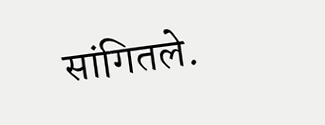सांगितले.